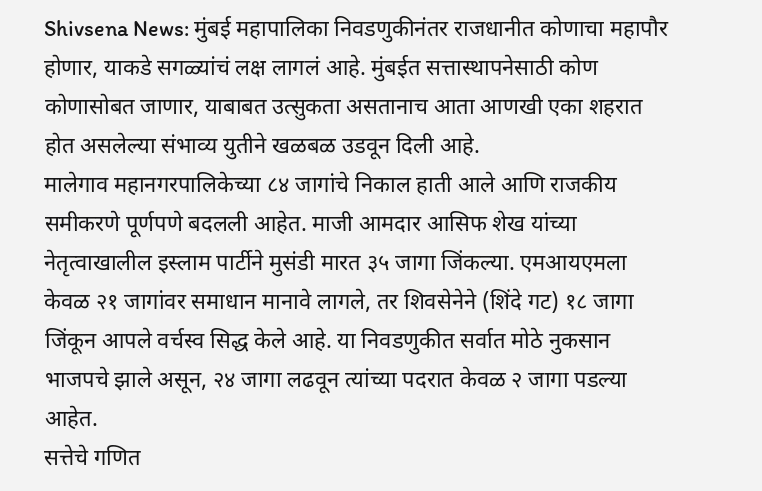Shivsena News: मुंबई महापालिका निवडणुकीनंतर राजधानीत कोणाचा महापौर होणार, याकडे सगळ्यांचं लक्ष लागलं आहे. मुंबईत सत्तास्थापनेसाठी कोण कोणासोबत जाणार, याबाबत उत्सुकता असतानाच आता आणखी एका शहरात होत असलेल्या संभाव्य युतीने खळबळ उडवून दिली आहे.
मालेगाव महानगरपालिकेच्या ८४ जागांचे निकाल हाती आले आणि राजकीय समीकरणे पूर्णपणे बदलली आहेत. माजी आमदार आसिफ शेख यांच्या नेतृत्वाखालील इस्लाम पार्टीने मुसंडी मारत ३५ जागा जिंकल्या. एमआयएमला केवळ २१ जागांवर समाधान मानावे लागले, तर शिवसेनेने (शिंदे गट) १८ जागा जिंकून आपले वर्चस्व सिद्ध केले आहे. या निवडणुकीत सर्वात मोठे नुकसान भाजपचे झाले असून, २४ जागा लढवून त्यांच्या पदरात केवळ २ जागा पडल्या आहेत.
सत्तेचे गणित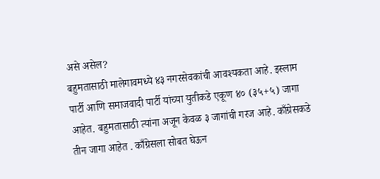असे असेल?
बहुमतासाठी मालेगावमध्ये ४३ नगरसेवकांची आवश्यकता आहे. इस्लाम पार्टी आणि समाजवादी पार्टी यांच्या युतीकडे एकूण ४० (३५+५) जागा आहेत. बहुमतासाठी त्यांना अजून केवळ ३ जागांची गरज आहे. काँग्रेसकडे तीन जागा आहेत . काँग्रेसला सोबत घेऊन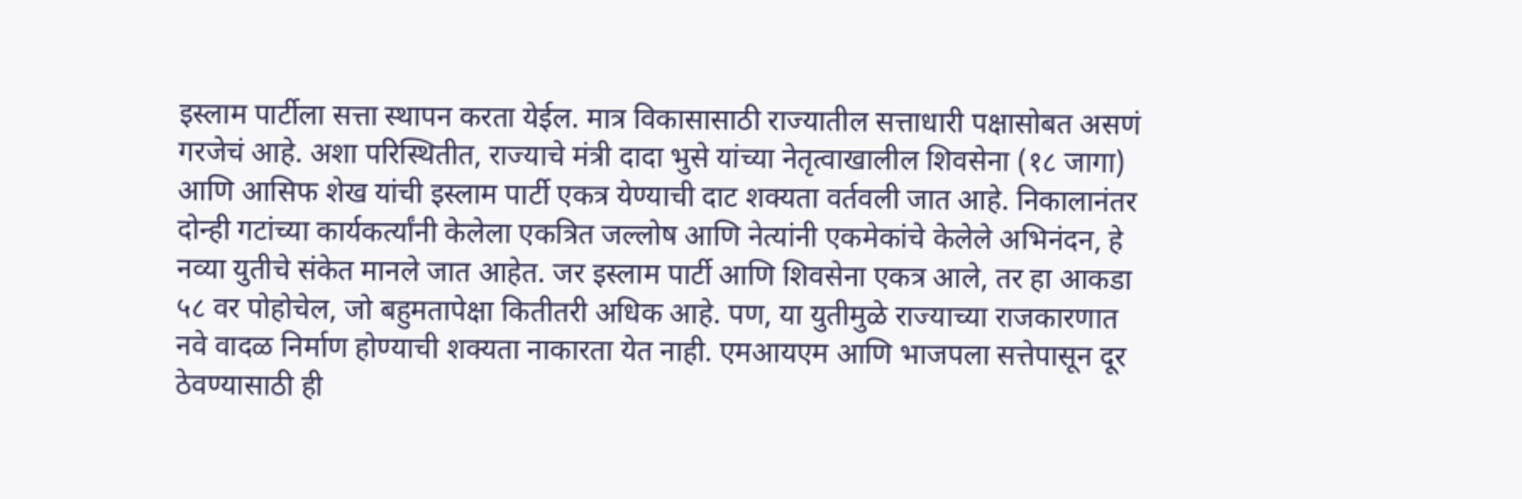इस्लाम पार्टीला सत्ता स्थापन करता येईल. मात्र विकासासाठी राज्यातील सत्ताधारी पक्षासोबत असणं गरजेचं आहे. अशा परिस्थितीत, राज्याचे मंत्री दादा भुसे यांच्या नेतृत्वाखालील शिवसेना (१८ जागा) आणि आसिफ शेख यांची इस्लाम पार्टी एकत्र येण्याची दाट शक्यता वर्तवली जात आहे. निकालानंतर दोन्ही गटांच्या कार्यकर्त्यांनी केलेला एकत्रित जल्लोष आणि नेत्यांनी एकमेकांचे केलेले अभिनंदन, हे नव्या युतीचे संकेत मानले जात आहेत. जर इस्लाम पार्टी आणि शिवसेना एकत्र आले, तर हा आकडा ५८ वर पोहोचेल, जो बहुमतापेक्षा कितीतरी अधिक आहे. पण, या युतीमुळे राज्याच्या राजकारणात नवे वादळ निर्माण होण्याची शक्यता नाकारता येत नाही. एमआयएम आणि भाजपला सत्तेपासून दूर ठेवण्यासाठी ही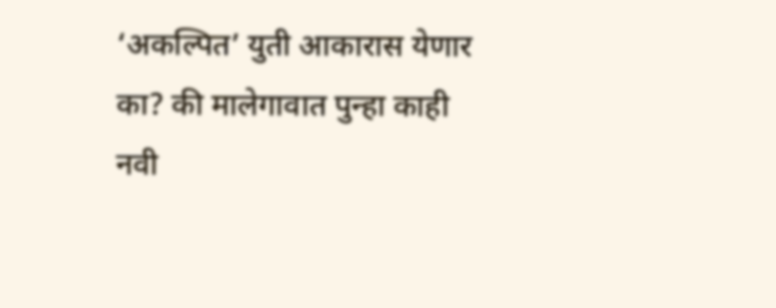‘अकल्पित’ युती आकारास येणार का? की मालेगावात पुन्हा काही नवी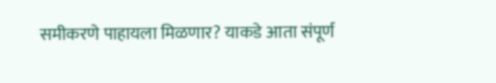समीकरणे पाहायला मिळणार? याकडे आता संपूर्ण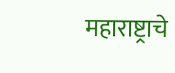महाराष्ट्राचे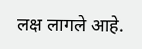लक्ष लागले आहे.